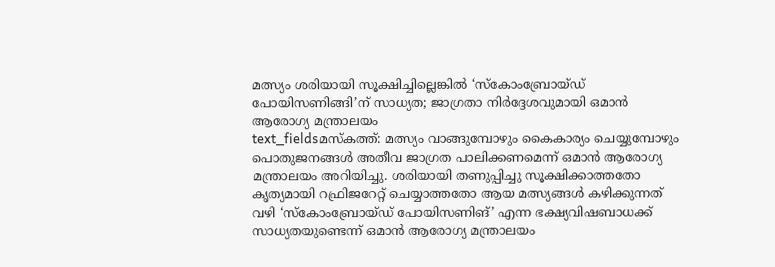മത്സ്യം ശരിയായി സൂക്ഷിച്ചില്ലെങ്കിൽ ‘സ്കോംബ്രോയ്ഡ് പോയിസണിങ്ങി’ന് സാധ്യത; ജാഗ്രതാ നിർദ്ദേശവുമായി ഒമാൻ ആരോഗ്യ മന്ത്രാലയം
text_fieldsമസ്കത്ത്: മത്സ്യം വാങ്ങുമ്പോഴും കൈകാര്യം ചെയ്യുമ്പോഴും പൊതുജനങ്ങൾ അതീവ ജാഗ്രത പാലിക്കണമെന്ന് ഒമാൻ ആരോഗ്യ മന്ത്രാലയം അറിയിച്ചു. ശരിയായി തണുപ്പിച്ചു സൂക്ഷിക്കാത്തതോ കൃത്യമായി റഫ്രിജറേറ്റ് ചെയ്യാത്തതോ ആയ മത്സ്യങ്ങൾ കഴിക്കുന്നത് വഴി ‘സ്കോംബ്രോയ്ഡ് പോയിസണിങ്’ എന്ന ഭക്ഷ്യവിഷബാധക്ക് സാധ്യതയുണ്ടെന്ന് ഒമാൻ ആരോഗ്യ മന്ത്രാലയം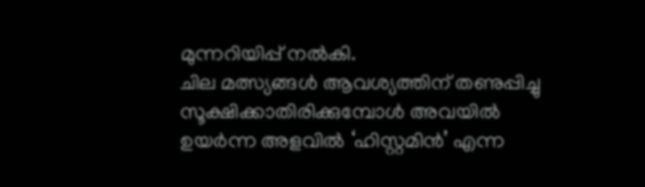മുന്നറിയിപ്പ് നൽകി.
ചില മത്സ്യങ്ങൾ ആവശ്യത്തിന് തണുപ്പിച്ചു സൂക്ഷിക്കാതിരിക്കുമ്പോൾ അവയിൽ ഉയർന്ന അളവിൽ ‘ഹിസ്റ്റമിൻ’ എന്ന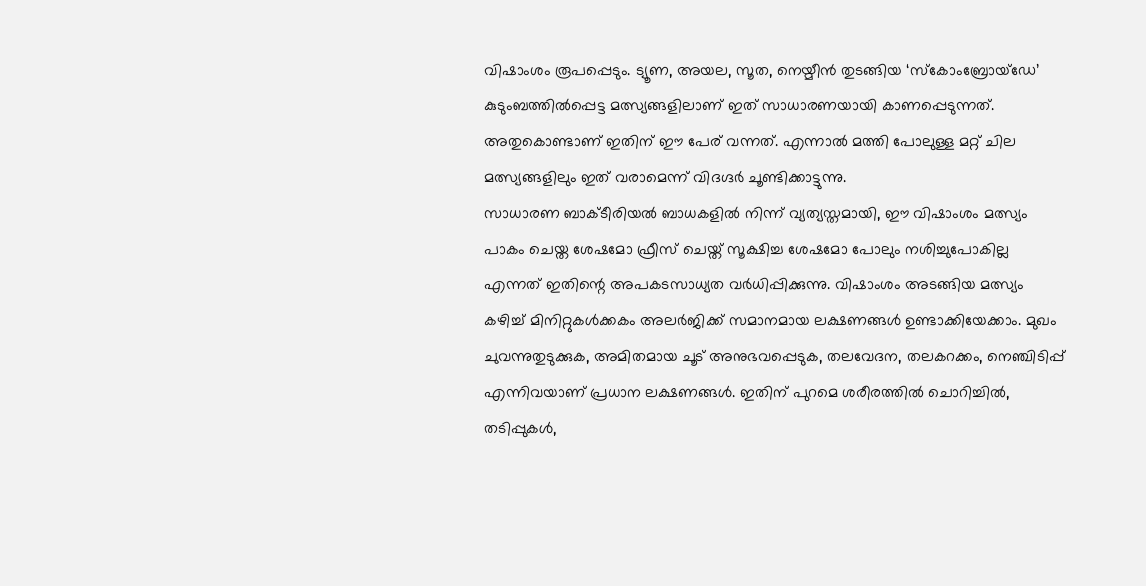വിഷാംശം രൂപപ്പെടും. ട്യൂണ, അയല, സൂത, നെയ്മീൻ തുടങ്ങിയ ‘സ്കോംബ്രോയ്ഡേ’ കുടുംബത്തിൽപ്പെട്ട മത്സ്യങ്ങളിലാണ് ഇത് സാധാരണയായി കാണപ്പെടുന്നത്. അതുകൊണ്ടാണ് ഇതിന് ഈ പേര് വന്നത്. എന്നാൽ മത്തി പോലുള്ള മറ്റ് ചില മത്സ്യങ്ങളിലും ഇത് വരാമെന്ന് വിദഗ്ദർ ചൂണ്ടിക്കാട്ടുന്നു.
സാധാരണ ബാക്ടീരിയൽ ബാധകളിൽ നിന്ന് വ്യത്യസ്തമായി, ഈ വിഷാംശം മത്സ്യം പാകം ചെയ്ത ശേഷമോ ഫ്രീസ് ചെയ്ത് സൂക്ഷിച്ച ശേഷമോ പോലും നശിച്ചുപോകില്ല എന്നത് ഇതിന്റെ അപകടസാധ്യത വർധിപ്പിക്കുന്നു. വിഷാംശം അടങ്ങിയ മത്സ്യം കഴിച്ച് മിനിറ്റുകൾക്കകം അലർജിക്ക് സമാനമായ ലക്ഷണങ്ങൾ ഉണ്ടാക്കിയേക്കാം. മുഖം ചുവന്നുതുടുക്കുക, അമിതമായ ചൂട് അനുഭവപ്പെടുക, തലവേദന, തലകറക്കം, നെഞ്ചിടിപ്പ് എന്നിവയാണ് പ്രധാന ലക്ഷണങ്ങൾ. ഇതിന് പുറമെ ശരീരത്തിൽ ചൊറിച്ചിൽ, തടിപ്പുകൾ,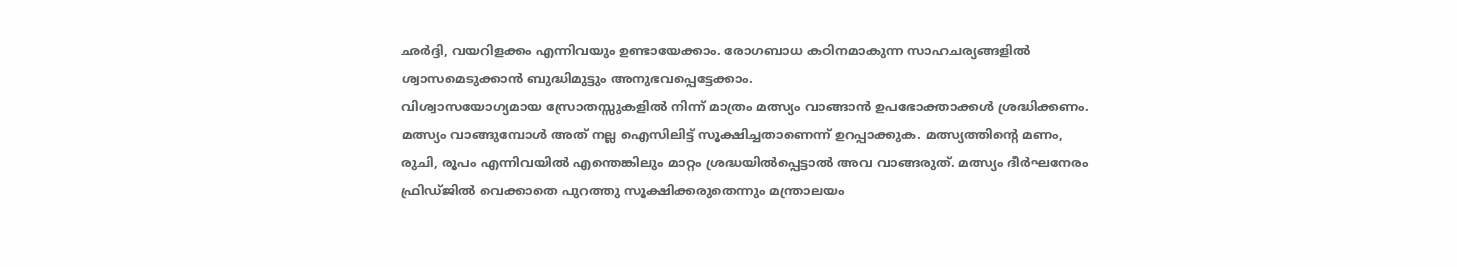ഛർദ്ദി, വയറിളക്കം എന്നിവയും ഉണ്ടായേക്കാം. രോഗബാധ കഠിനമാകുന്ന സാഹചര്യങ്ങളിൽ ശ്വാസമെടുക്കാൻ ബുദ്ധിമുട്ടും അനുഭവപ്പെട്ടേക്കാം.
വിശ്വാസയോഗ്യമായ സ്രോതസ്സുകളിൽ നിന്ന് മാത്രം മത്സ്യം വാങ്ങാൻ ഉപഭോക്താക്കൾ ശ്രദ്ധിക്കണം. മത്സ്യം വാങ്ങുമ്പോൾ അത് നല്ല ഐസിലിട്ട് സൂക്ഷിച്ചതാണെന്ന് ഉറപ്പാക്കുക. മത്സ്യത്തിന്റെ മണം, രുചി, രൂപം എന്നിവയിൽ എന്തെങ്കിലും മാറ്റം ശ്രദ്ധയിൽപ്പെട്ടാൽ അവ വാങ്ങരുത്. മത്സ്യം ദീർഘനേരം ഫ്രിഡ്ജിൽ വെക്കാതെ പുറത്തു സൂക്ഷിക്കരുതെന്നും മന്ത്രാലയം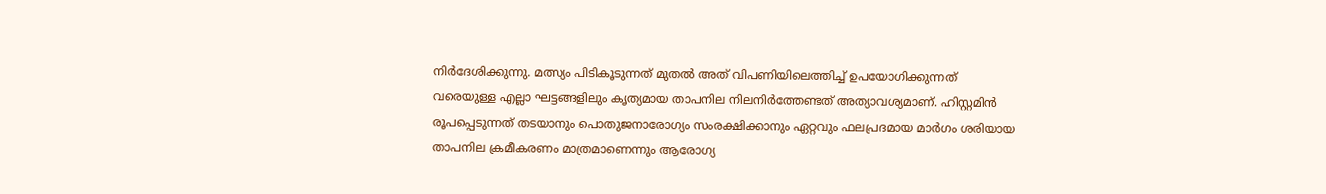നിർദേശിക്കുന്നു. മത്സ്യം പിടികൂടുന്നത് മുതൽ അത് വിപണിയിലെത്തിച്ച് ഉപയോഗിക്കുന്നത് വരെയുള്ള എല്ലാ ഘട്ടങ്ങളിലും കൃത്യമായ താപനില നിലനിർത്തേണ്ടത് അത്യാവശ്യമാണ്. ഹിസ്റ്റമിൻ രൂപപ്പെടുന്നത് തടയാനും പൊതുജനാരോഗ്യം സംരക്ഷിക്കാനും ഏറ്റവും ഫലപ്രദമായ മാർഗം ശരിയായ താപനില ക്രമീകരണം മാത്രമാണെന്നും ആരോഗ്യ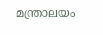മന്ത്രാലയം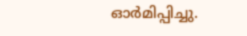ഓർമിപ്പിച്ചു.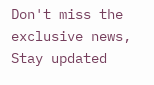Don't miss the exclusive news, Stay updated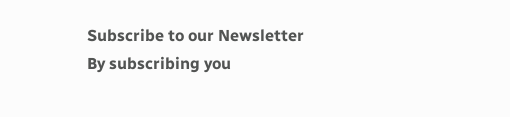Subscribe to our Newsletter
By subscribing you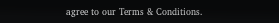agree to our Terms & Conditions.